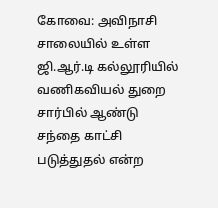கோவை: அவிநாசி சாலையில் உள்ள ஜி.ஆர்.டி கல்லூரியில் வணிகவியல் துறை சார்பில் ஆண்டு சந்தை காட்சி படுத்துதல் என்ற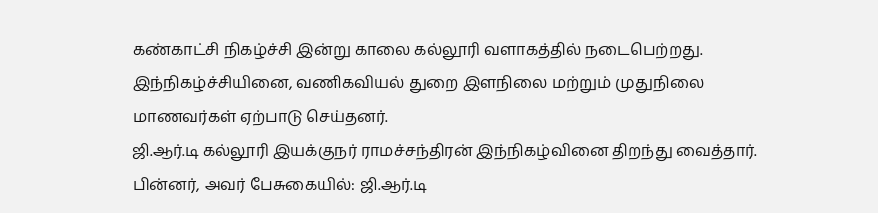கண்காட்சி நிகழ்ச்சி இன்று காலை கல்லூரி வளாகத்தில் நடைபெற்றது. இந்நிகழ்ச்சியினை, வணிகவியல் துறை இளநிலை மற்றும் முதுநிலை மாணவர்கள் ஏற்பாடு செய்தனர்.
ஜி.ஆர்.டி கல்லூரி இயக்குநர் ராமச்சந்திரன் இந்நிகழ்வினை திறந்து வைத்தார்.
பின்னர், அவர் பேசுகையில்: ஜி.ஆர்.டி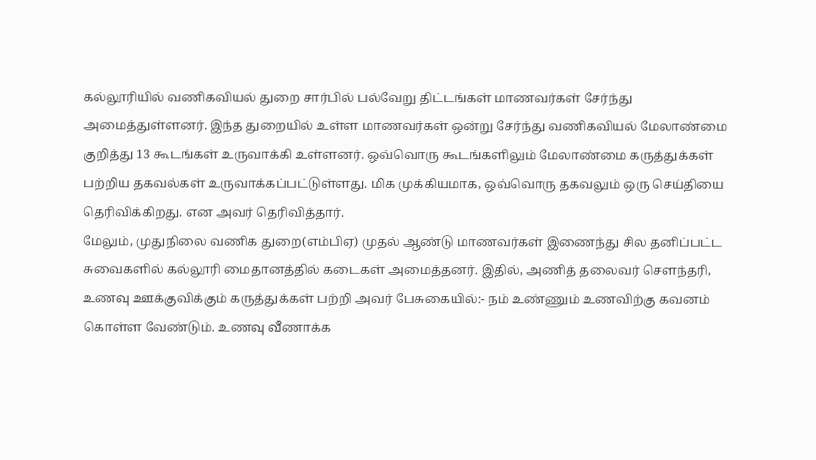கல்லூரியில் வணிகவியல் துறை சார்பில் பல்வேறு திட்டங்கள் மாணவர்கள் சேர்ந்து அமைத்துள்ளனர். இந்த துறையில் உள்ள மாணவர்கள் ஒன்று சேர்ந்து வணிகவியல் மேலாண்மை குறித்து 13 கூடங்கள் உருவாக்கி உள்ளனர். ஒவ்வொரு கூடங்களிலும் மேலாண்மை கருத்துக்கள் பற்றிய தகவல்கள் உருவாக்கப்பட்டுள்ளது. மிக முக்கியமாக, ஒவ்வொரு தகவலும் ஒரு செய்தியை தெரிவிக்கிறது. என அவர் தெரிவித்தார்.
மேலும், முதுநிலை வணிக துறை(எம்பிஏ) முதல் ஆண்டு மாணவர்கள் இணைந்து சில தனிப்பட்ட சுவைகளில் கல்லூரி மைதானத்தில் கடைகள் அமைத்தனர். இதில், அணித் தலைவர் சௌந்தரி, உணவு ஊக்குவிக்கும் கருத்துக்கள் பற்றி அவர் பேசுகையில்:- நம் உண்ணும் உணவிற்கு கவனம் கொள்ள வேண்டும். உணவு வீணாக்க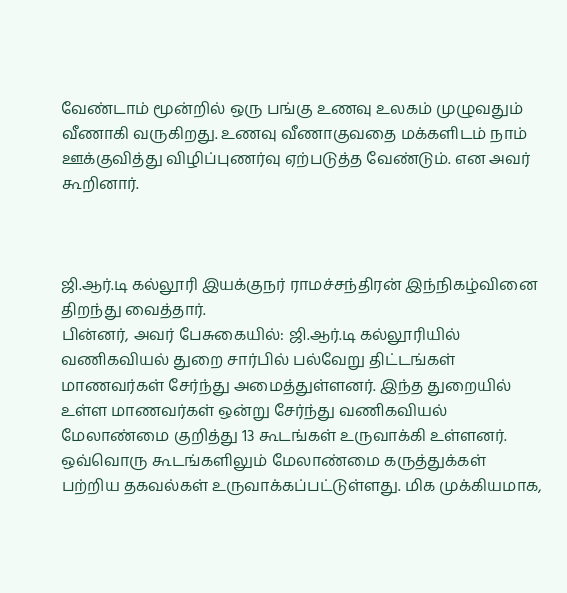வேண்டாம் மூன்றில் ஒரு பங்கு உணவு உலகம் முழுவதும் வீணாகி வருகிறது. உணவு வீணாகுவதை மக்களிடம் நாம் ஊக்குவித்து விழிப்புணர்வு ஏற்படுத்த வேண்டும். என அவர் கூறினார்.



ஜி.ஆர்.டி கல்லூரி இயக்குநர் ராமச்சந்திரன் இந்நிகழ்வினை திறந்து வைத்தார்.
பின்னர், அவர் பேசுகையில்: ஜி.ஆர்.டி கல்லூரியில் வணிகவியல் துறை சார்பில் பல்வேறு திட்டங்கள் மாணவர்கள் சேர்ந்து அமைத்துள்ளனர். இந்த துறையில் உள்ள மாணவர்கள் ஒன்று சேர்ந்து வணிகவியல் மேலாண்மை குறித்து 13 கூடங்கள் உருவாக்கி உள்ளனர். ஒவ்வொரு கூடங்களிலும் மேலாண்மை கருத்துக்கள் பற்றிய தகவல்கள் உருவாக்கப்பட்டுள்ளது. மிக முக்கியமாக,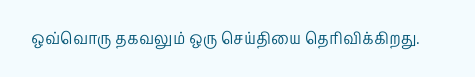ஒவ்வொரு தகவலும் ஒரு செய்தியை தெரிவிக்கிறது.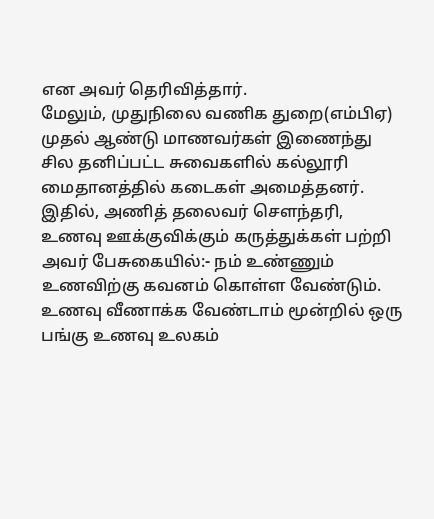என அவர் தெரிவித்தார்.
மேலும், முதுநிலை வணிக துறை(எம்பிஏ) முதல் ஆண்டு மாணவர்கள் இணைந்து சில தனிப்பட்ட சுவைகளில் கல்லூரி மைதானத்தில் கடைகள் அமைத்தனர். இதில், அணித் தலைவர் சௌந்தரி, உணவு ஊக்குவிக்கும் கருத்துக்கள் பற்றி அவர் பேசுகையில்:- நம் உண்ணும் உணவிற்கு கவனம் கொள்ள வேண்டும். உணவு வீணாக்க வேண்டாம் மூன்றில் ஒரு பங்கு உணவு உலகம்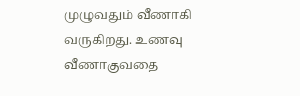முழுவதும் வீணாகி வருகிறது. உணவு வீணாகுவதை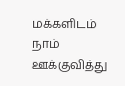மக்களிடம் நாம் ஊக்குவித்து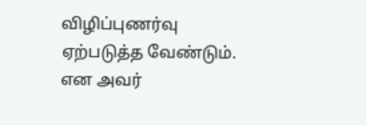விழிப்புணர்வு ஏற்படுத்த வேண்டும். என அவர்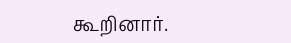கூறினார்.